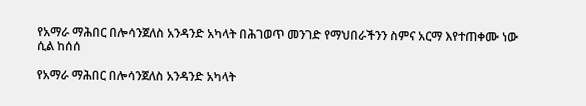የአማራ ማሕበር በሎሳንጀለስ አንዳንድ አካላት በሕገወጥ መንገድ የማህበራችንን ስምና አርማ እየተጠቀሙ ነው ሲል ከሰሰ

የአማራ ማሕበር በሎሳንጀለስ አንዳንድ አካላት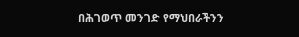በሕገወጥ መንገድ የማህበራችንን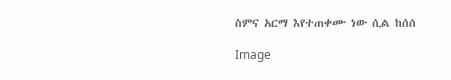ስምና አርማ እየተጠቀሙ ነው ሲል ከሰሰ

Image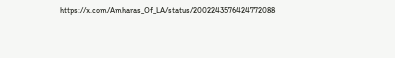https://x.com/Amharas_Of_LA/status/2002243576424772088